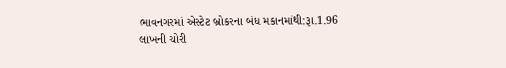ભાવનગરમાં એસ્ટેટ બ્રોકરના બંધ મકાનમાંથી:રૂા.1.96 લાખની ચોરી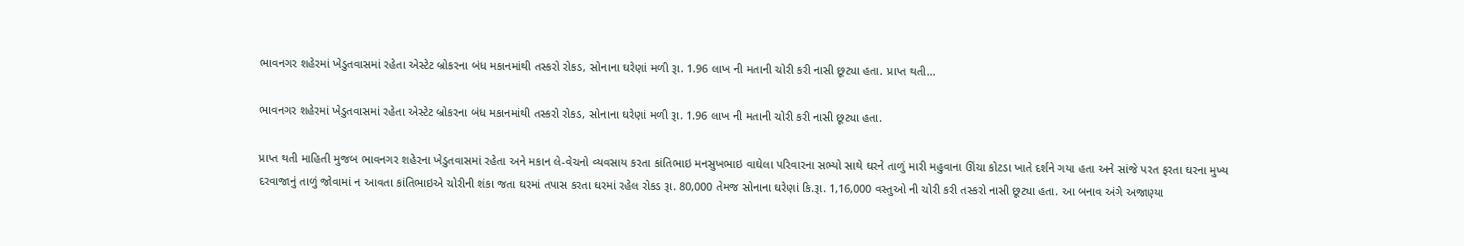ભાવનગર શહેરમાં ખેડુતવાસમાં રહેતા એસ્ટેટ બ્રોકરના બંધ મકાનમાંથી તસ્કરો રોકડ, સોનાના ઘરેણાં મળી રૂા. 1.96 લાખ ની મતાની ચોરી કરી નાસી છૂટ્યા હતા. પ્રાપ્ત થતી…

ભાવનગર શહેરમાં ખેડુતવાસમાં રહેતા એસ્ટેટ બ્રોકરના બંધ મકાનમાંથી તસ્કરો રોકડ, સોનાના ઘરેણાં મળી રૂા. 1.96 લાખ ની મતાની ચોરી કરી નાસી છૂટ્યા હતા.

પ્રાપ્ત થતી માહિતી મુજબ ભાવનગર શહેરના ખેડુતવાસમાં રહેતા અને મકાન લે-વેચનો વ્યવસાય કરતા કાંતિભાઇ મનસુખભાઇ વાઘેલા પરિવારના સભ્યો સાથે ઘરને તાળું મારી મહુવાના ઊંચા કોટડા ખાતે દર્શને ગયા હતા અને સાંજે પરત ફરતા ઘરના મુખ્ય દરવાજાનું તાળું જોવામાં ન આવતા કાંતિભાઇએ ચોરીની શંકા જતા ઘરમાં તપાસ કરતા ઘરમાં રહેલ રોકડ રૂા. 80,000 તેમજ સોનાના ઘરેણાં કિ.રૂા. 1,16,000 વસ્તુઓ ની ચોરી કરી તસ્કરો નાસી છૂટ્યા હતા. આ બનાવ અંગે અજાણ્યા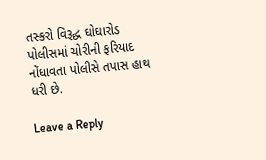તસ્કરો વિરૂદ્ધ ઘોઘારોડ પોલીસમાં ચોરીની ફરિયાદ નોંધાવતા પોલીસે તપાસ હાથ ધરી છે.

Leave a Reply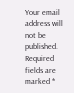Your email address will not be published. Required fields are marked *